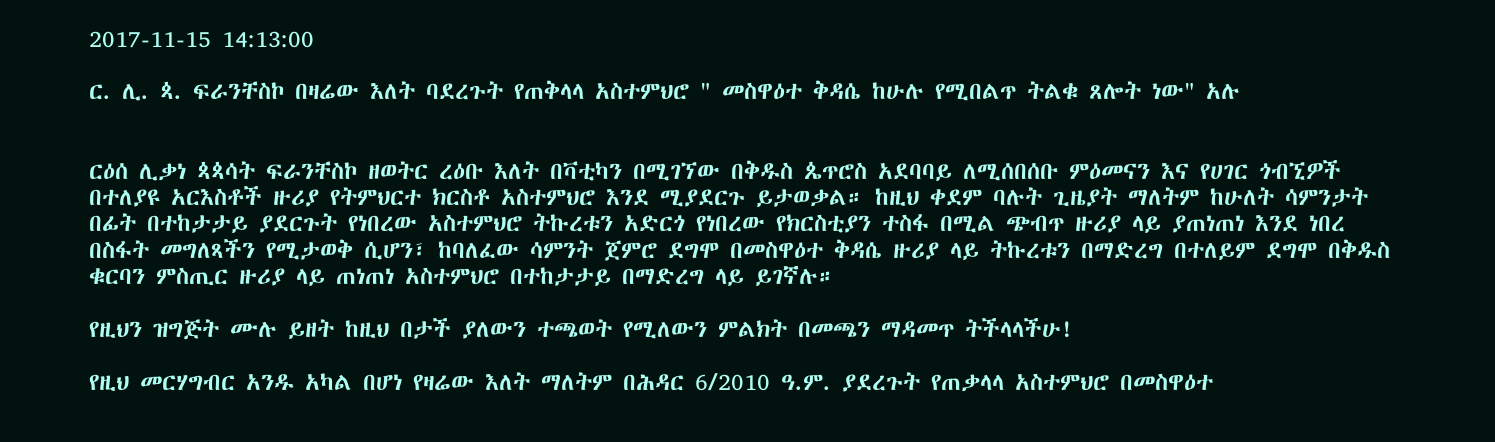2017-11-15 14:13:00

ር. ሊ. ጳ. ፍራንቸስኮ በዛሬው እለት ባደረጉት የጠቅላላ አስተምህሮ " መስዋዕተ ቅዳሴ ከሁሉ የሚበልጥ ትልቁ ጸሎት ነው" አሉ


ርዕሰ ሊቃነ ጳጳሳት ፍራንቸስኮ ዘወትር ረዕቡ እለት በቫቲካን በሚገኘው በቅዱስ ጴጥሮስ አደባባይ ለሚሰበሰቡ ምዕመናን እና የሀገር ጎብኚዎች በተለያዩ አርእስቶች ዙሪያ የትምህርተ ክርስቶ አስተምህሮ እንደ ሚያደርጉ ይታወቃል። ከዚህ ቀደም ባሉት ጊዜያት ማለትም ከሁለት ሳምንታት በፊት በተከታታይ ያደርጉት የነበረው አስተምህሮ ትኩረቱን አድርጎ የነበረው የክርስቲያን ተስፋ በሚል ጭብጥ ዙሪያ ላይ ያጠነጠነ እንደ ነበረ በስፋት መግለጻችን የሚታወቅ ሲሆን፣ ከባለፈው ሳምንት ጀምሮ ደግሞ በመስዋዕተ ቅዳሴ ዙሪያ ላይ ትኩረቱን በማድረግ በተለይም ደግሞ በቅዱስ ቁርባን ምስጢር ዙሪያ ላይ ጠነጠነ አስተምህሮ በተከታታይ በማድረግ ላይ ይገኛሉ።

የዚህን ዝግጅት ሙሉ ይዘት ከዚህ በታች ያለውን ተጫወት የሚለውን ምልክት በመጫን ማዳመጥ ትችላላችሁ!

የዚህ መርሃግብር አንዱ አካል በሆነ የዛሬው እለት ማለትም በሕዳር 6/2010 ዓ.ም. ያደረጉት የጠቃላላ አስተምህሮ በመስዋዕተ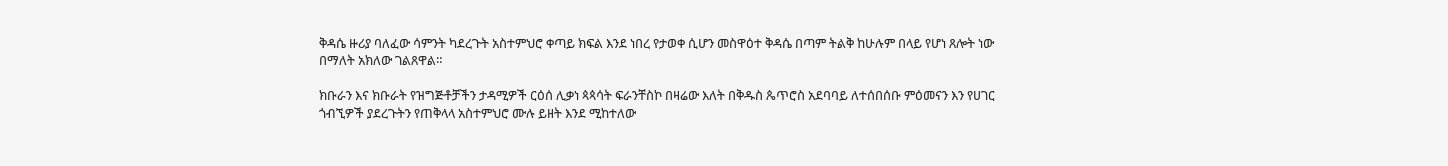ቅዳሴ ዙሪያ ባለፈው ሳምንት ካደረጉት አስተምህሮ ቀጣይ ክፍል እንደ ነበረ የታወቀ ሲሆን መስዋዕተ ቅዳሴ በጣም ትልቅ ከሁሉም በላይ የሆነ ጸሎት ነው በማለት አክለው ገልጸዋል።

ክቡራን እና ክቡራት የዝግጅቶቻችን ታዳሚዎች ርዕሰ ሊቃነ ጳጳሳት ፍራንቸስኮ በዛሬው እለት በቅዱስ ጴጥሮስ አደባባይ ለተሰበሰቡ ምዕመናን እን የሀገር ጎብኚዎች ያደረጉትን የጠቅላላ አስተምህሮ ሙሉ ይዘት እንደ ሚከተለው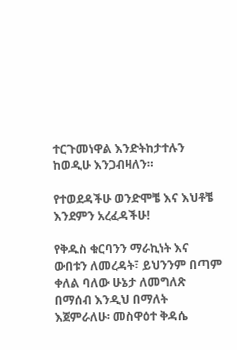ተርጉመነዋል እንድትከታተሉን ከወዲሁ እንጋብዛለን።

የተወደዳችሁ ወንድሞቼ እና እህቶቼ እንደምን አረፈዳችሁ!

የቅዱስ ቁርባንን ማራኪነት እና ውበቱን ለመረዳት፣ ይህንንም በጣም ቀለል ባለው ሁኔታ ለመግለጽ በማሰብ እንዲህ በማለት እጀምራለሁ፡ መስዋዕተ ቅዳሴ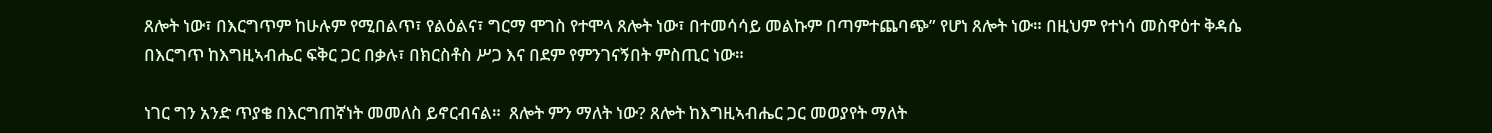ጸሎት ነው፣ በእርግጥም ከሁሉም የሚበልጥ፣ የልዕልና፣ ግርማ ሞገስ የተሞላ ጸሎት ነው፣ በተመሳሳይ መልኩም በጣምተጨባጭ” የሆነ ጸሎት ነው። በዚህም የተነሳ መስዋዕተ ቅዳሴ በእርግጥ ከእግዚኣብሔር ፍቅር ጋር በቃሉ፣ በክርስቶስ ሥጋ እና በደም የምንገናኝበት ምስጢር ነው።

ነገር ግን አንድ ጥያቄ በእርግጠኛነት መመለስ ይኖርብናል።  ጸሎት ምን ማለት ነው? ጸሎት ከእግዚኣብሔር ጋር መወያየት ማለት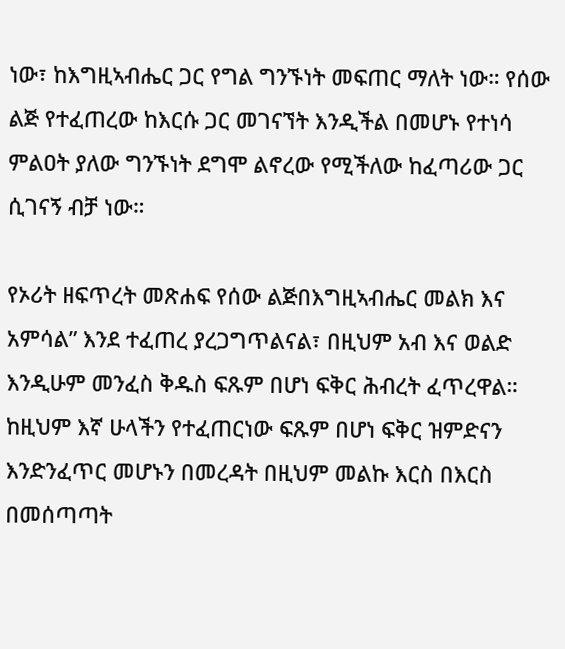ነው፣ ከእግዚኣብሔር ጋር የግል ግንኙነት መፍጠር ማለት ነው። የሰው ልጅ የተፈጠረው ከእርሱ ጋር መገናኘት እንዲችል በመሆኑ የተነሳ ምልዐት ያለው ግንኙነት ደግሞ ልኖረው የሚችለው ከፈጣሪው ጋር ሲገናኝ ብቻ ነው።

የኦሪት ዘፍጥረት መጽሐፍ የሰው ልጅበእግዚኣብሔር መልክ እና አምሳል” እንደ ተፈጠረ ያረጋግጥልናል፣ በዚህም አብ እና ወልድ እንዲሁም መንፈስ ቅዱስ ፍጹም በሆነ ፍቅር ሕብረት ፈጥረዋል። ከዚህም እኛ ሁላችን የተፈጠርነው ፍጹም በሆነ ፍቅር ዝምድናን እንድንፈጥር መሆኑን በመረዳት በዚህም መልኩ እርስ በእርስ በመሰጣጣት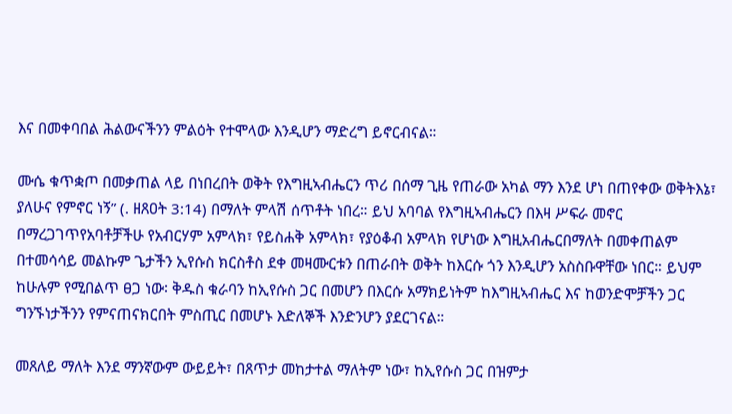እና በመቀባበል ሕልውናችንን ምልዕት የተሞላው እንዲሆን ማድረግ ይኖርብናል።

ሙሴ ቁጥቋጦ በመቃጠል ላይ በነበረበት ወቅት የእግዚኣብሔርን ጥሪ በሰማ ጊዜ የጠራው አካል ማን እንደ ሆነ በጠየቀው ወቅትእኔ፣ ያለሁና የምኖር ነኝ” (. ዘጸዐት 3:14) በማለት ምላሽ ሰጥቶት ነበረ። ይህ አባባል የእግዚኣብሔርን በእዛ ሥፍራ መኖር በማረጋገጥየአባቶቻችሁ የአብርሃም አምላክ፣ የይስሐቅ አምላክ፣ የያዕቆብ አምላክ የሆነው እግዚአብሔርበማለት በመቀጠልም በተመሳሳይ መልኩም ጌታችን ኢየሱስ ክርስቶስ ደቀ መዛሙርቱን በጠራበት ወቅት ከእርሱ ጎን እንዲሆን አስስቡዋቸው ነበር። ይህም ከሁሉም የሚበልጥ ፀጋ ነው፡ ቅዱስ ቁራባን ከኢየሱስ ጋር በመሆን በእርሱ አማክይነትም ከእግዚኣብሔር እና ከወንድሞቻችን ጋር ግንኙነታችንን የምናጠናክርበት ምስጢር በመሆኑ እድለኞች እንድንሆን ያደርገናል።

መጸለይ ማለት እንደ ማንኛውም ውይይት፣ በጸጥታ መከታተል ማለትም ነው፣ ከኢየሱስ ጋር በዝምታ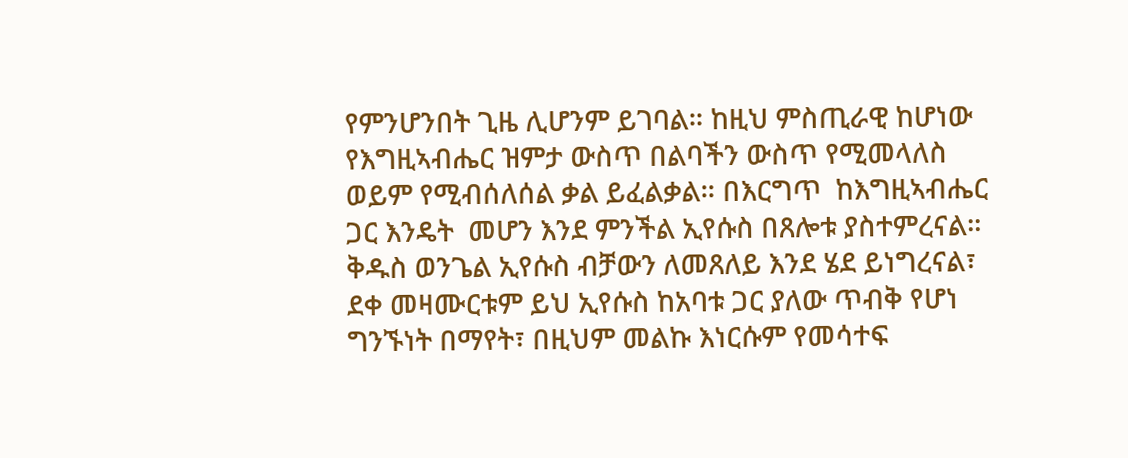የምንሆንበት ጊዜ ሊሆንም ይገባል። ከዚህ ምስጢራዊ ከሆነው የእግዚኣብሔር ዝምታ ውስጥ በልባችን ውስጥ የሚመላለስ ወይም የሚብሰለሰል ቃል ይፈልቃል። በእርግጥ  ከእግዚኣብሔር ጋር እንዴት  መሆን እንደ ምንችል ኢየሱስ በጸሎቱ ያስተምረናል። ቅዱስ ወንጌል ኢየሱስ ብቻውን ለመጸለይ እንደ ሄደ ይነግረናል፣ ደቀ መዛሙርቱም ይህ ኢየሱስ ከአባቱ ጋር ያለው ጥብቅ የሆነ ግንኙነት በማየት፣ በዚህም መልኩ እነርሱም የመሳተፍ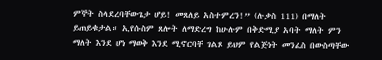ምኞት ስላደረባቸውጌታ ሆይ! መጸለይ አስተምረን!” (ሉቃስ 111) በማለት ይጠይቁታል። ኢየሱስም ጸሎት ለማድረግ ከሁሉም በቅድሚያ አባት ማለት ምን ማለት እንደ ሆነ ማወቅ እንደ ሚኖርባቸ ገልጾ ይህም የልጅነት መንፈስ በውስጣቸው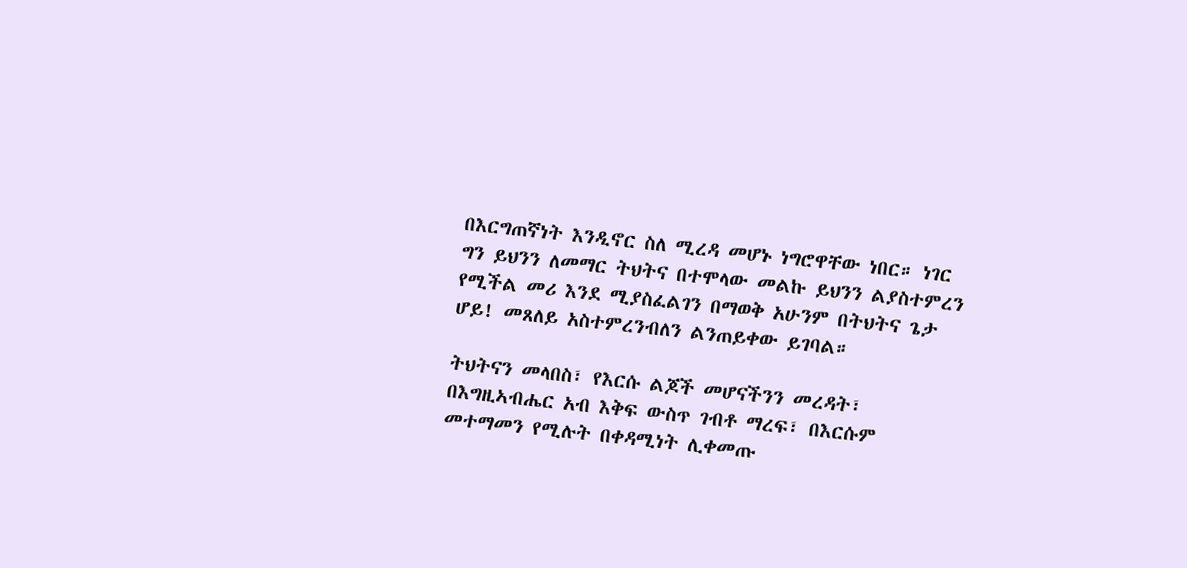በእርግጠኛነት እንዲኖር ስለ ሚረዳ መሆኑ ነግሮዋቸው ነበር። ነገር ግን ይህንን ለመማር ትህትና በተሞላው መልኩ ይህንን ልያስተምረን የሚችል መሪ እንደ ሚያስፈልገን በማወቅ አሁንም በትህትና ጌታ ሆይ! መጸለይ አስተምረንብለን ልንጠይቀው ይገባል።

ትህትናን መላበስ፣ የእርሱ ልጆች መሆናችንን መረዳት፣ በእግዚኣብሔር አብ እቅፍ ውስጥ ገብቶ ማረፍ፣ በእርሱም መተማመን የሚሉት በቀዳሚነት ሊቀመጡ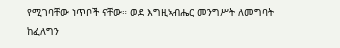የሚገባቸው ነጥቦች ናቸው። ወደ እግዚኣብሔር መንግሥት ለመግባት ከፈለግን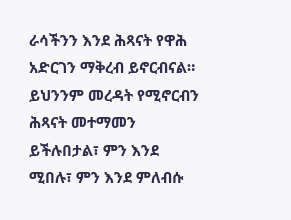ራሳችንን እንደ ሕጻናት የዋሕ አድርገን ማቅረብ ይኖርብናል። ይህንንም መረዳት የሚኖርብን ሕጻናት መተማመን ይችሉበታል፣ ምን እንደ ሚበሉ፣ ምን እንደ ምለብሱ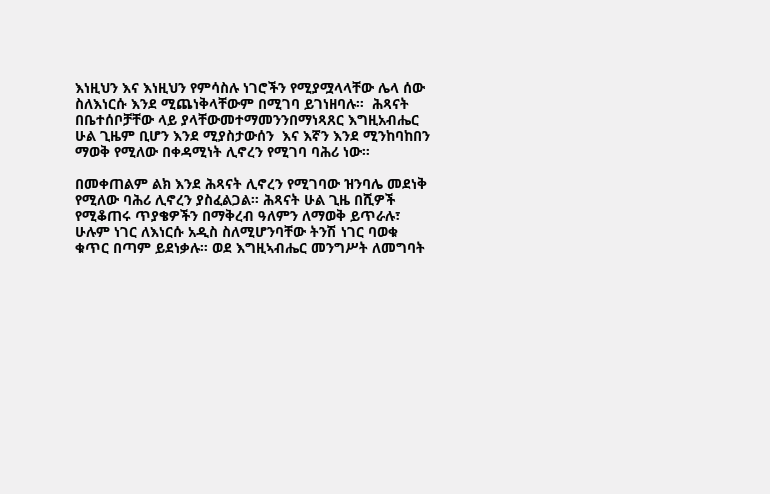እነዚህን እና እነዚህን የምሳስሉ ነገሮችን የሚያሟላላቸው ሌላ ሰው ስለእነርሱ እንደ ሚጨነቅላቸውም በሚገባ ይገነዘባሉ።  ሕጻናት በቤተሰቦቻቸው ላይ ያላቸውመተማመንንበማነጻጸር እግዚአብሔር  ሁል ጊዜም ቢሆን እንደ ሚያስታውሰን  እና እኛን እንደ ሚንከባከበን ማወቅ የሚለው በቀዳሚነት ሊኖረን የሚገባ ባሕሪ ነው።

በመቀጠልም ልክ እንደ ሕጻናት ሊኖረን የሚገባው ዝንባሌ መደነቅ የሚለው ባሕሪ ሊኖረን ያስፈልጋል። ሕጻናት ሁል ጊዜ በሺዎች የሚቆጠሩ ጥያቄዎችን በማቅረብ ዓለምን ለማወቅ ይጥራሉ፣ ሁሉም ነገር ለእነርሱ አዲስ ስለሚሆንባቸው ትንሽ ነገር ባወቁ ቁጥር በጣም ይደነቃሉ። ወደ እግዚኣብሔር መንግሥት ለመግባት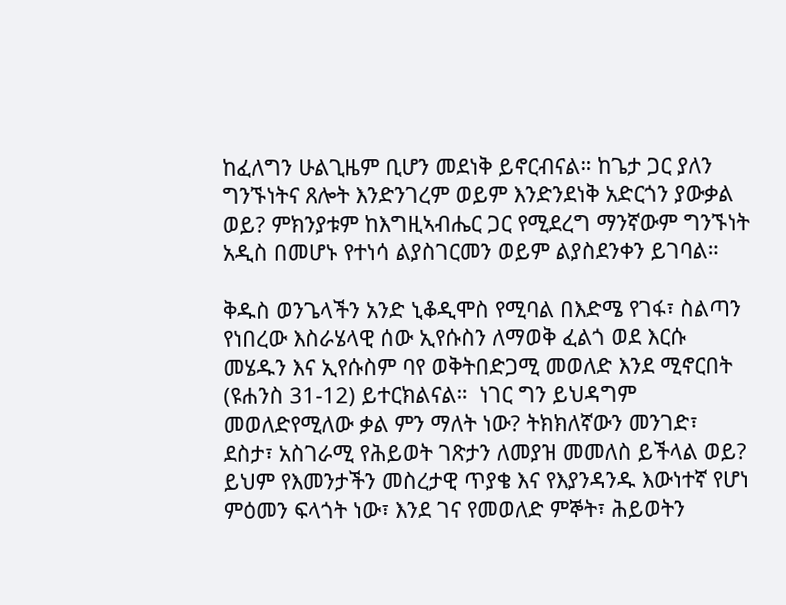ከፈለግን ሁልጊዜም ቢሆን መደነቅ ይኖርብናል። ከጌታ ጋር ያለን ግንኙነትና ጸሎት እንድንገረም ወይም እንድንደነቅ አድርጎን ያውቃል ወይ? ምክንያቱም ከእግዚኣብሔር ጋር የሚደረግ ማንኛውም ግንኙነት አዲስ በመሆኑ የተነሳ ልያስገርመን ወይም ልያስደንቀን ይገባል።

ቅዱስ ወንጌላችን አንድ ኒቆዲሞስ የሚባል በእድሜ የገፋ፣ ስልጣን የነበረው እስራሄላዊ ሰው ኢየሱስን ለማወቅ ፈልጎ ወደ እርሱ መሄዱን እና ኢየሱስም ባየ ወቅትበድጋሚ መወለድ እንደ ሚኖርበት (ዩሐንስ 31-12) ይተርክልናል።  ነገር ግን ይህዳግም መወለድየሚለው ቃል ምን ማለት ነው? ትክክለኛውን መንገድ፣ ደስታ፣ አስገራሚ የሕይወት ገጽታን ለመያዝ መመለስ ይችላል ወይ? ይህም የእመንታችን መስረታዊ ጥያቄ እና የእያንዳንዱ እውነተኛ የሆነ ምዕመን ፍላጎት ነው፣ እንደ ገና የመወለድ ምኞት፣ ሕይወትን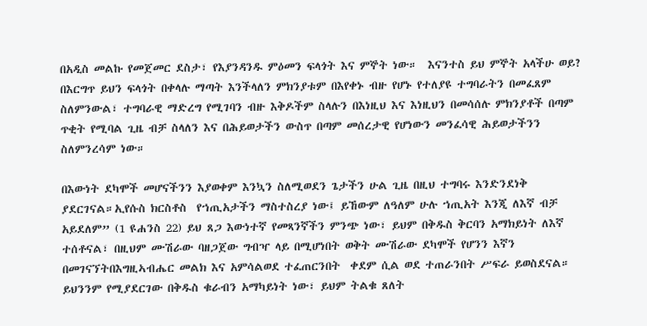በአዲስ መልኩ የመጀመር ደስታ፣ የእያንዳንዱ ምዕመን ፍላጎት እና ምኞት ነው።  እናንተስ ይህ ምኞት አላችሁ ወይ? በእርግጥ ይህን ፍላጎት በቀላሉ ማጣት እንችላለን ምክንያቱም በእየቀኑ ብዙ የሆኑ የተለያዩ ተግባራትን በመፈጸም ስለምንውል፣ ተግባራዊ ማድረግ የሚገባን ብዙ እቅዶችም ስላሉን በእነዚህ እና እነዚህን በመሳሰሉ ምክንያቶች በጣም ጥቂት የሚባል ጊዜ ብቻ ስላለን እና በሕይወታችን ውስጥ በጣም መሰረታዊ የሆነውን መንፈሳዊ ሕይወታችንን ስለምንረሳም ነው።

በእውነት ደካሞች መሆናችንን እያወቀም እንኳን ስለሚወደን ጌታችን ሁል ጊዜ በዚህ ተግባሩ እንድንደነቅ ያደርገናል።ኢየሱስ ክርስቶስ  የኀጢአታችን ማስተስረያ ነው፤ ይኸውም ለዓለም ሁሉ ኀጢአት እንጂ ለእኛ ብቻ አይደለም” (1 ዩሐንስ 22) ይህ ጸጋ እውነተኛ የመጻንኛችን ምንጭ ነው፣ ይህም በቅዱስ ቅርባን አማክይነት ለእኛ ተሰቶናል፣ በዚህም ሙሽራው ባዘጋጀው ግብዣ ላይ በሚሆነበት ወቅት ሙሽራው ደካሞች የሆንን እኛን በመገናኘትበእግዚኣብሔር መልክ እና አምሳልወደ ተፈጠርንበት  ቀደም ሲል ወደ ተጠራንበት ሥፍራ ይወስደናል። ይህንንም የሚያደርገው በቅዱስ ቁራብን አማካይነት ነው፣ ይህም ትልቁ ጸለት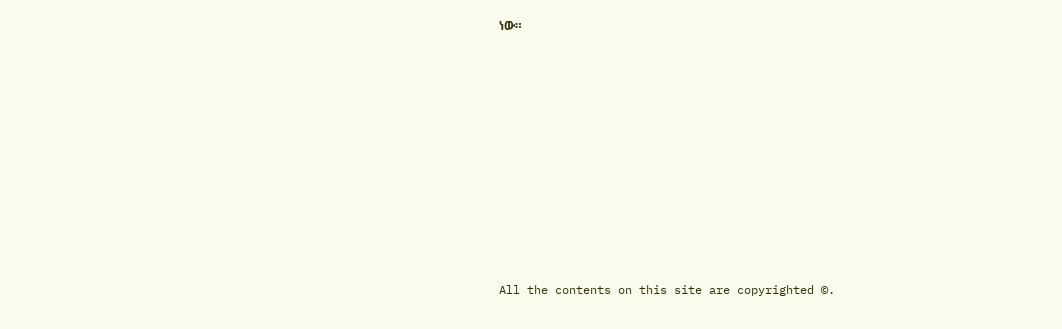ነው።










All the contents on this site are copyrighted ©.